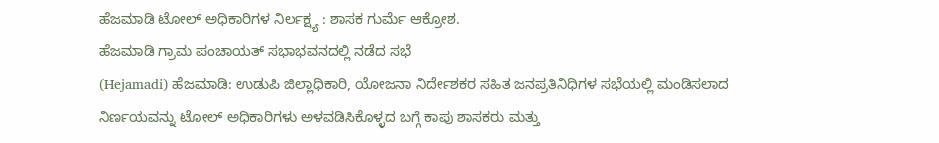ಹೆಜಮಾಡಿ ಟೋಲ್ ಅಧಿಕಾರಿಗಳ ನಿರ್ಲಕ್ಷ್ಯ : ಶಾಸಕ ಗುರ್ಮೆ ಆಕ್ರೋಶ.
ಹೆಜಮಾಡಿ ಗ್ರಾಮ ಪಂಚಾಯತ್ ಸಭಾಭವನದಲ್ಲಿ ನಡೆದ ಸಭೆ
(Hejamadi) ಹೆಜಮಾಡಿ: ಉಡುಪಿ ಜಿಲ್ಲಾಧಿಕಾರಿ, ಯೋಜನಾ ನಿರ್ದೇಶಕರ ಸಹಿತ ಜನಪ್ರತಿನಿಧಿಗಳ ಸಭೆಯಲ್ಲಿ ಮಂಡಿಸಲಾದ ನಿರ್ಣಯವನ್ನು ಟೋಲ್ ಅಧಿಕಾರಿಗಳು ಅಳವಡಿಸಿಕೊಳ್ಳದ ಬಗ್ಗೆ ಕಾಪು ಶಾಸಕರು ಮತ್ತು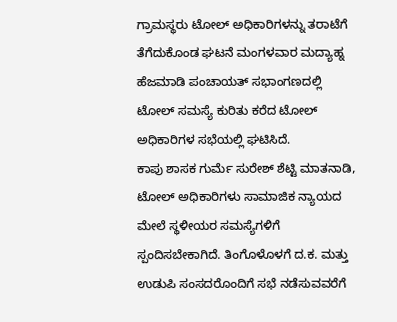ಗ್ರಾಮಸ್ಥರು ಟೋಲ್ ಅಧಿಕಾರಿಗಳನ್ನು ತರಾಟೆಗೆ ತೆಗೆದುಕೊಂಡ ಘಟನೆ ಮಂಗಳವಾರ ಮದ್ಯಾಹ್ನ ಹೆಜಮಾಡಿ ಪಂಚಾಯತ್ ಸಭಾಂಗಣದಲ್ಲಿ ಟೋಲ್ ಸಮಸ್ಯೆ ಕುರಿತು ಕರೆದ ಟೋಲ್ ಅಧಿಕಾರಿಗಳ ಸಭೆಯಲ್ಲಿ ಘಟಿಸಿದೆ.
ಕಾಪು ಶಾಸಕ ಗುರ್ಮೆ ಸುರೇಶ್ ಶೆಟ್ಟಿ ಮಾತನಾಡಿ, ಟೋಲ್ ಅಧಿಕಾರಿಗಳು ಸಾಮಾಜಿಕ ನ್ಯಾಯದ ಮೇಲೆ ಸ್ಥಳೀಯರ ಸಮಸ್ಯೆಗಳಿಗೆ ಸ್ಪಂದಿಸಬೇಕಾಗಿದೆ. ತಿಂಗೊಳೊಳಗೆ ದ.ಕ. ಮತ್ತು ಉಡುಪಿ ಸಂಸದರೊಂದಿಗೆ ಸಭೆ ನಡೆಸುವವರೆಗೆ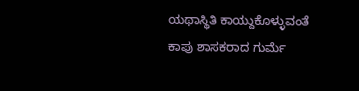ಯಥಾಸ್ಥಿತಿ ಕಾಯ್ದುಕೊಳ್ಳುವಂತೆ ಕಾಪು ಶಾಸಕರಾದ ಗುರ್ಮೆ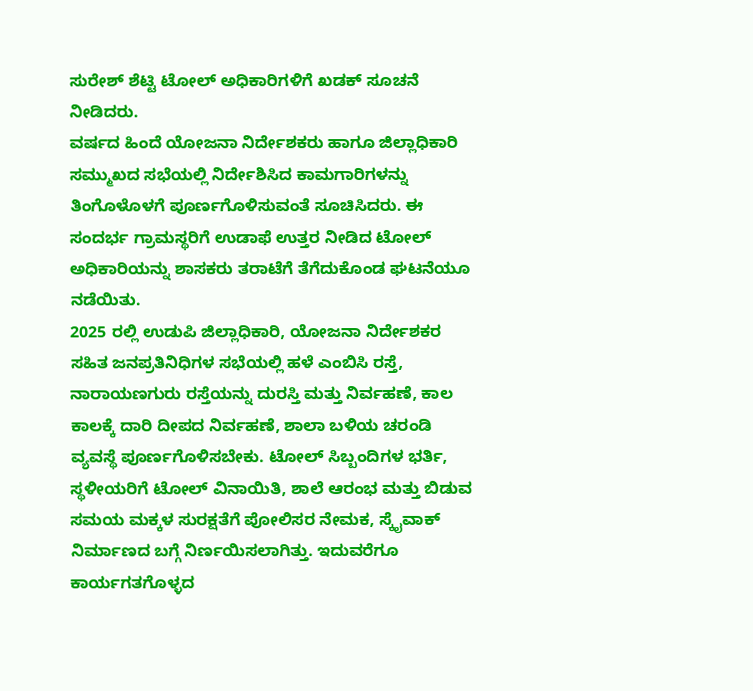ಸುರೇಶ್ ಶೆಟ್ಟಿ ಟೋಲ್ ಅಧಿಕಾರಿಗಳಿಗೆ ಖಡಕ್ ಸೂಚನೆ ನೀಡಿದರು.
ವರ್ಷದ ಹಿಂದೆ ಯೋಜನಾ ನಿರ್ದೇಶಕರು ಹಾಗೂ ಜಿಲ್ಲಾಧಿಕಾರಿ ಸಮ್ಮುಖದ ಸಭೆಯಲ್ಲಿ ನಿರ್ದೇಶಿಸಿದ ಕಾಮಗಾರಿಗಳನ್ನು ತಿಂಗೊಳೊಳಗೆ ಪೂರ್ಣಗೊಳಿಸುವಂತೆ ಸೂಚಿಸಿದರು. ಈ ಸಂದರ್ಭ ಗ್ರಾಮಸ್ಥರಿಗೆ ಉಡಾಫೆ ಉತ್ತರ ನೀಡಿದ ಟೋಲ್ ಅಧಿಕಾರಿಯನ್ನು ಶಾಸಕರು ತರಾಟೆಗೆ ತೆಗೆದುಕೊಂಡ ಘಟನೆಯೂ ನಡೆಯಿತು.
2025 ರಲ್ಲಿ ಉಡುಪಿ ಜಿಲ್ಲಾಧಿಕಾರಿ, ಯೋಜನಾ ನಿರ್ದೇಶಕರ ಸಹಿತ ಜನಪ್ರತಿನಿಧಿಗಳ ಸಭೆಯಲ್ಲಿ ಹಳೆ ಎಂಬಿಸಿ ರಸ್ತೆ, ನಾರಾಯಣಗುರು ರಸ್ತೆಯನ್ನು ದುರಸ್ತಿ ಮತ್ತು ನಿರ್ವಹಣೆ, ಕಾಲ ಕಾಲಕ್ಕೆ ದಾರಿ ದೀಪದ ನಿರ್ವಹಣೆ, ಶಾಲಾ ಬಳಿಯ ಚರಂಡಿ ವ್ಯವಸ್ಥೆ ಪೂರ್ಣಗೊಳಿಸಬೇಕು. ಟೋಲ್ ಸಿಬ್ಬಂದಿಗಳ ಭರ್ತಿ, ಸ್ಥಳೀಯರಿಗೆ ಟೋಲ್ ವಿನಾಯಿತಿ, ಶಾಲೆ ಆರಂಭ ಮತ್ತು ಬಿಡುವ ಸಮಯ ಮಕ್ಕಳ ಸುರಕ್ಷತೆಗೆ ಪೋಲಿಸರ ನೇಮಕ, ಸ್ಕೈವಾಕ್ ನಿರ್ಮಾಣದ ಬಗ್ಗೆ ನಿರ್ಣಯಿಸಲಾಗಿತ್ತು. ಇದುವರೆಗೂ ಕಾರ್ಯಗತಗೊಳ್ಳದ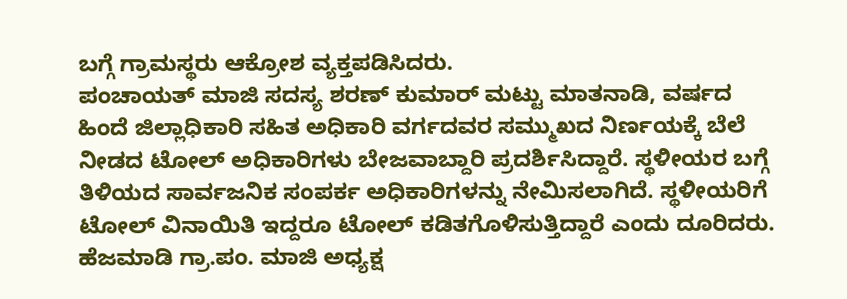ಬಗ್ಗೆ ಗ್ರಾಮಸ್ಥರು ಆಕ್ರೋಶ ವ್ಯಕ್ತಪಡಿಸಿದರು.
ಪಂಚಾಯತ್ ಮಾಜಿ ಸದಸ್ಯ ಶರಣ್ ಕುಮಾರ್ ಮಟ್ಟು ಮಾತನಾಡಿ, ವರ್ಷದ ಹಿಂದೆ ಜಿಲ್ಲಾಧಿಕಾರಿ ಸಹಿತ ಅಧಿಕಾರಿ ವರ್ಗದವರ ಸಮ್ಮುಖದ ನಿರ್ಣಯಕ್ಕೆ ಬೆಲೆ ನೀಡದ ಟೋಲ್ ಅಧಿಕಾರಿಗಳು ಬೇಜವಾಬ್ದಾರಿ ಪ್ರದರ್ಶಿಸಿದ್ದಾರೆ. ಸ್ಥಳೀಯರ ಬಗ್ಗೆ ತಿಳಿಯದ ಸಾರ್ವಜನಿಕ ಸಂಪರ್ಕ ಅಧಿಕಾರಿಗಳನ್ನು ನೇಮಿಸಲಾಗಿದೆ. ಸ್ಥಳೀಯರಿಗೆ ಟೋಲ್ ವಿನಾಯಿತಿ ಇದ್ದರೂ ಟೋಲ್ ಕಡಿತಗೊಳಿಸುತ್ತಿದ್ದಾರೆ ಎಂದು ದೂರಿದರು.
ಹೆಜಮಾಡಿ ಗ್ರಾ.ಪಂ. ಮಾಜಿ ಅಧ್ಯಕ್ಷ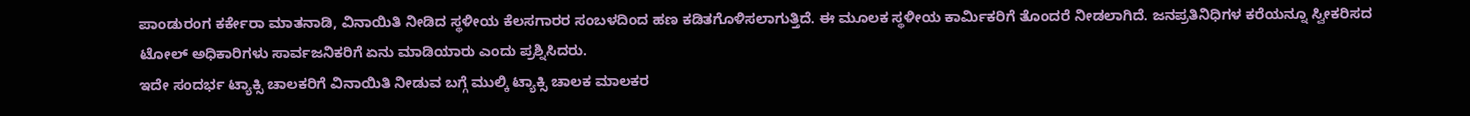ಪಾಂಡುರಂಗ ಕರ್ಕೇರಾ ಮಾತನಾಡಿ, ವಿನಾಯಿತಿ ನೀಡಿದ ಸ್ಥಳೀಯ ಕೆಲಸಗಾರರ ಸಂಬಳದಿಂದ ಹಣ ಕಡಿತಗೊಳಿಸಲಾಗುತ್ತಿದೆ. ಈ ಮೂಲಕ ಸ್ಥಳೀಯ ಕಾರ್ಮಿಕರಿಗೆ ತೊಂದರೆ ನೀಡಲಾಗಿದೆ. ಜನಪ್ರತಿನಿಧಿಗಳ ಕರೆಯನ್ನೂ ಸ್ವೀಕರಿಸದ ಟೋಲ್ ಅಧಿಕಾರಿಗಳು ಸಾರ್ವಜನಿಕರಿಗೆ ಏನು ಮಾಡಿಯಾರು ಎಂದು ಪ್ರಶ್ನಿಸಿದರು.
ಇದೇ ಸಂದರ್ಭ ಟ್ಯಾಕ್ಸಿ ಚಾಲಕರಿಗೆ ವಿನಾಯಿತಿ ನೀಡುವ ಬಗ್ಗೆ ಮುಲ್ಕಿ ಟ್ಯಾಕ್ಸಿ ಚಾಲಕ ಮಾಲಕರ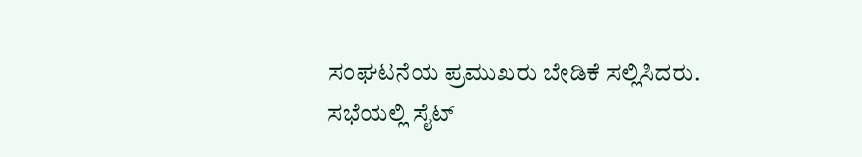ಸಂಘಟನೆಯ ಪ್ರಮುಖರು ಬೇಡಿಕೆ ಸಲ್ಲಿಸಿದರು.
ಸಭೆಯಲ್ಲಿ ಸೈಟ್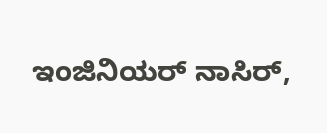ಇಂಜಿನಿಯರ್ ನಾಸಿರ್,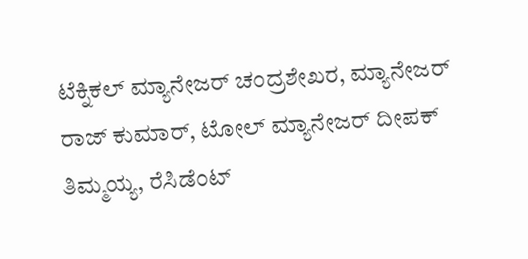ಟೆಕ್ನಿಕಲ್ ಮ್ಯಾನೇಜರ್ ಚಂದ್ರಶೇಖರ, ಮ್ಯಾನೇಜರ್ ರಾಜ್ ಕುಮಾರ್, ಟೋಲ್ ಮ್ಯಾನೇಜರ್ ದೀಪಕ್ ತಿಮ್ಮಯ್ಯ, ರೆಸಿಡೆಂಟ್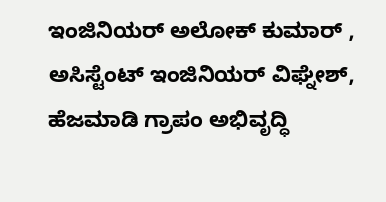ಇಂಜಿನಿಯರ್ ಅಲೋಕ್ ಕುಮಾರ್ , ಅಸಿಸ್ಟೆಂಟ್ ಇಂಜಿನಿಯರ್ ವಿಘ್ನೇಶ್, ಹೆಜಮಾಡಿ ಗ್ರಾಪಂ ಅಭಿವೃದ್ಧಿ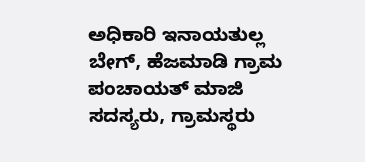ಅಧಿಕಾರಿ ಇನಾಯತುಲ್ಲ ಬೇಗ್, ಹೆಜಮಾಡಿ ಗ್ರಾಮ ಪಂಚಾಯತ್ ಮಾಜಿ ಸದಸ್ಯರು, ಗ್ರಾಮಸ್ಥರು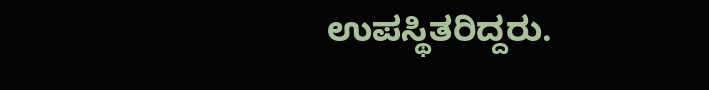ಉಪಸ್ಥಿತರಿದ್ದರು.